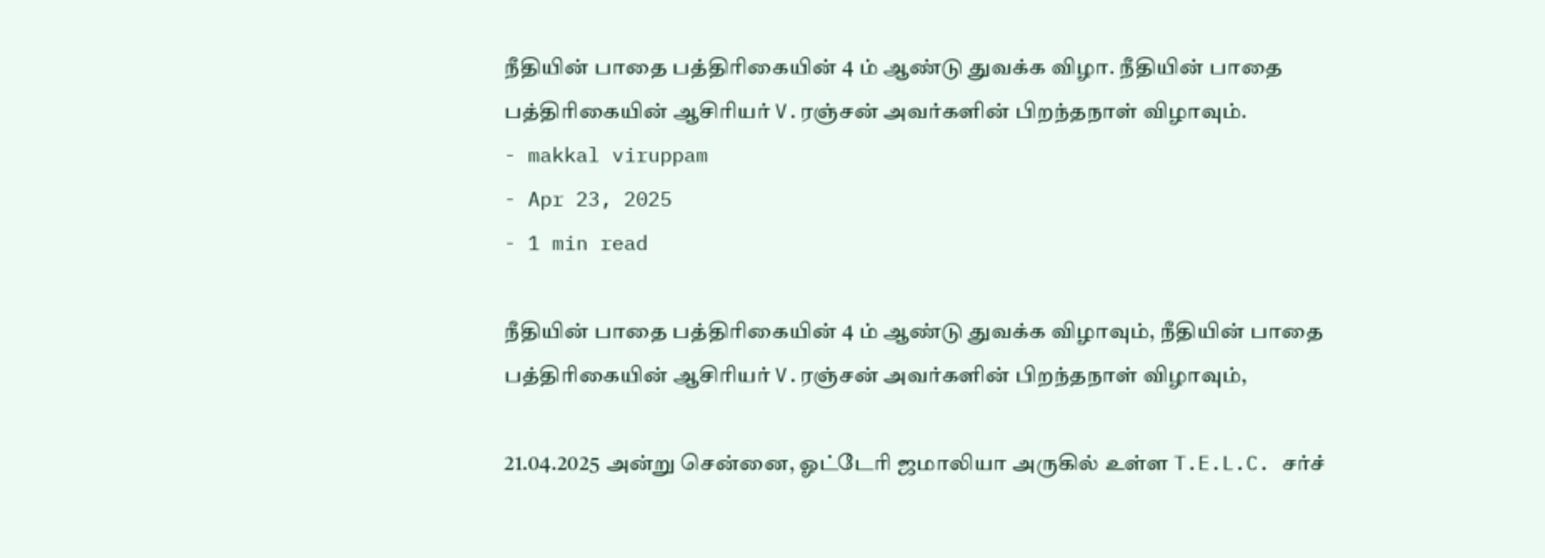நீதியின் பாதை பத்திரிகையின் 4 ம் ஆண்டு துவக்க விழா. நீதியின் பாதை பத்திரிகையின் ஆசிரியர் V.ரஞ்சன் அவர்களின் பிறந்தநாள் விழாவும்.
- makkal viruppam
- Apr 23, 2025
- 1 min read

நீதியின் பாதை பத்திரிகையின் 4 ம் ஆண்டு துவக்க விழாவும், நீதியின் பாதை பத்திரிகையின் ஆசிரியர் V.ரஞ்சன் அவர்களின் பிறந்தநாள் விழாவும்,

21.04.2025 அன்று சென்னை, ஓட்டேரி ஜமாலியா அருகில் உள்ள T.E.L.C. சர்ச்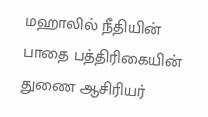மஹாலில் நீதியின் பாதை பத்திரிகையின் துணை ஆசிரியர்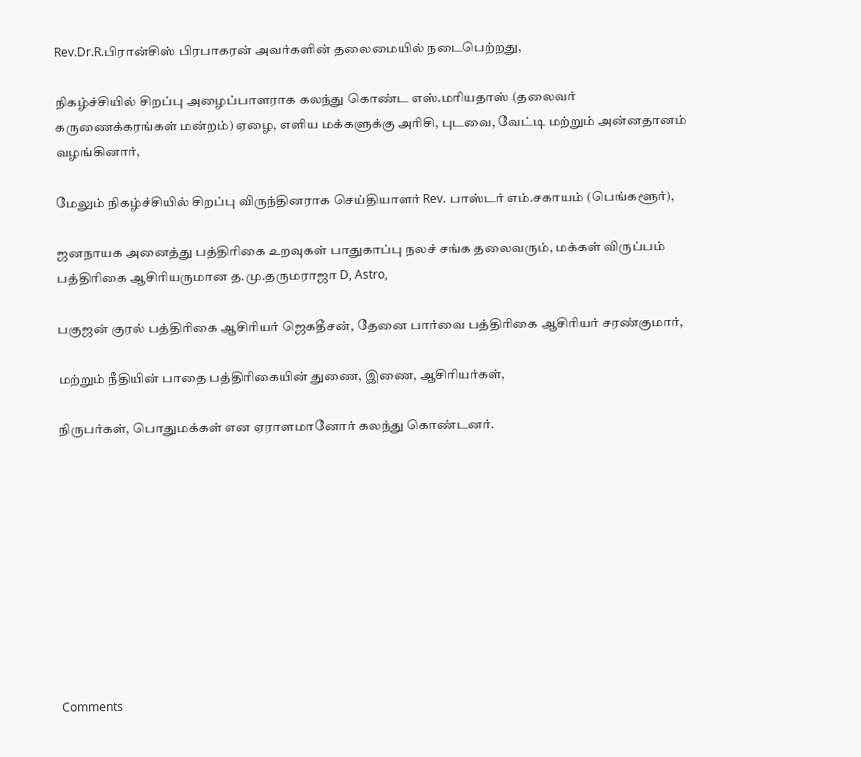Rev.Dr.R.பிரான்சிஸ் பிரபாகரன் அவர்களின் தலைமையில் நடைபெற்றது,

நிகழ்ச்சியில் சிறப்பு அழைப்பாளராக கலந்து கொண்ட எஸ்.மரியதாஸ் (தலைவர் கருணைக்கரங்கள் மன்றம்) ஏழை, எளிய மக்களுக்கு அரிசி, புடவை, வேட்டி மற்றும் அன்னதானம் வழங்கினார்,

மேலும் நிகழ்ச்சியில் சிறப்பு விருந்தினராக செய்தியாளர் Rev. பாஸ்டர் எம்.சகாயம் (பெங்களூர்),

ஜனநாயக அனைத்து பத்திரிகை உறவுகள் பாதுகாப்பு நலச் சங்க தலைவரும், மக்கள் விருப்பம் பத்திரிகை ஆசிரியருமான த.மு.தருமராஜா D, Astro,

பகுஜன் குரல் பத்திரிகை ஆசிரியர் ஜெகதீசன், தேனை பார்வை பத்திரிகை ஆசிரியர் சரண்குமார்,

மற்றும் நீதியின் பாதை பத்திரிகையின் துணை, இணை, ஆசிரியர்கள்,

நிருபர்கள், பொதுமக்கள் என ஏராளமானோர் கலந்து கொண்டனர்.










Comments